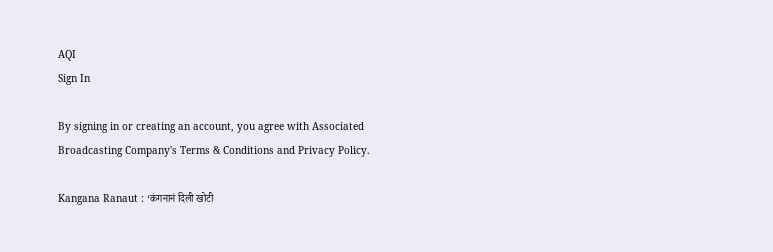AQI
Sign In

By signing in or creating an account, you agree with Associated Broadcasting Company's Terms & Conditions and Privacy Policy.

Kangana Ranaut : ‘कंगनानं दिली खोटी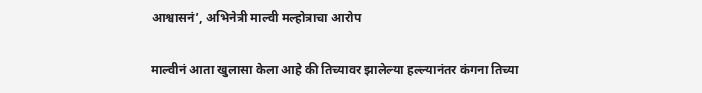आश्वासनं’, अभिनेत्री माल्वी मल्होत्राचा आरोप

माल्वीनं आता खुलासा केला आहे की तिच्यावर झालेल्या हल्ल्यानंतर कंगना तिच्या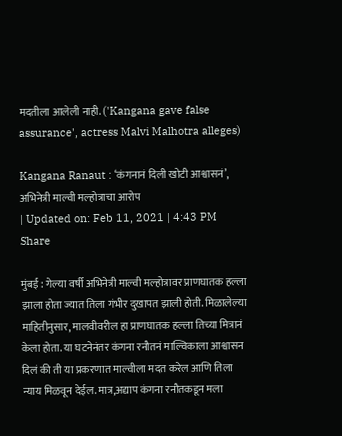मदतीला आलेली नाही. ('Kangana gave false assurance', actress Malvi Malhotra alleges)

Kangana Ranaut : ‘कंगनानं दिली खोटी आश्वासनं’, अभिनेत्री माल्वी मल्होत्राचा आरोप
| Updated on: Feb 11, 2021 | 4:43 PM
Share

मुंबई : गेल्या वर्षी अभिनेत्री माल्वी मल्होत्रावर प्राणघातक हल्ला झाला होता ज्यात तिला गंभीर दुखापत झाली होती. मिळालेल्या माहितीनुसार, मालवीवरील हा प्राणघातक हल्ला तिच्या मित्रानं केला होता. या घटनेनंतर कंगना रनौतनं माल्विकाला आश्वासन दिलं की ती या प्रकरणात माल्वीला मदत करेल आणि तिला न्याय मिळवून देईल. मात्र,अद्याप कंगना रनौतकडून मला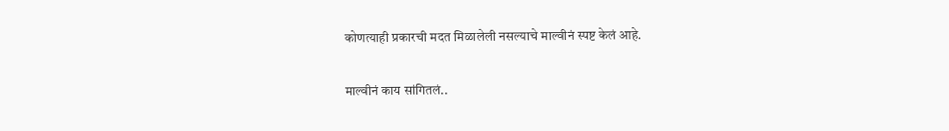कोणत्याही प्रकारची मदत मिळालेली नसल्याचे माल्वीनं स्पष्ट केलं आहे.

माल्वीनं काय सांगितलं..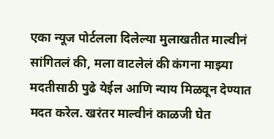एका न्यूज पोर्टलला दिलेल्या मुलाखतीत माल्वीनं सांगितलं की, मला वाटलेलं की कंगना माझ्या मदतीसाठी पुढे येईल आणि न्याय मिळवून देण्यात मदत करेल. खरंतर माल्वीनं काळजी घेत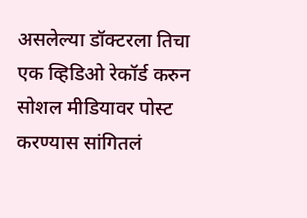असलेल्या डॉक्टरला तिचा एक व्हिडिओ रेकॉर्ड करुन सोशल मीडियावर पोस्ट करण्यास सांगितलं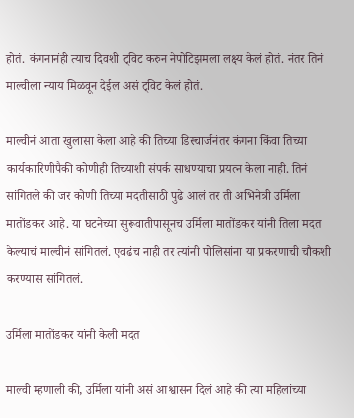होतं. कंगनानंही त्याच दिवशी ट्विट करुन नेपोटिझमला लक्ष्य केलं होतं. नंतर तिनं माल्वीला न्याय मिळवून देईल असं ट्विट केलं होतं.

माल्वीनं आता खुलासा केला आहे की तिच्या डिस्चार्जनंतर कंगना किंवा तिच्या कार्यकारिणीपैकी कोणीही तिच्याशी संपर्क साधण्याचा प्रयत्न केला नाही. तिनं सांगितले की जर कोणी तिच्या मदतीसाठी पुढे आलं तर ती अभिनेत्री उर्मिला मातोंडकर आहे. या घटनेच्या सुरूवातीपासूनच उर्मिला मातोंडकर यांनी तिला मदत केल्याचं माल्वीनं सांगितलं. एवढंच नाही तर त्यांनी पोलिसांना या प्रकरणाची चौकशी करण्यास सांगितलं.

उर्मिला मातोंडकर यांनी केली मदत

माल्वी म्हणाली की, उर्मिला यांनी असं आश्वासन दिलं आहे की त्या महिलांच्या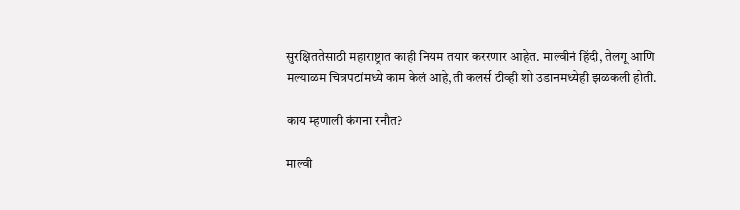सुरक्षिततेसाठी महाराष्ट्रात काही नियम तयार कररणार आहेत. माल्वीनं हिंदी, तेलगू आणि मल्याळम चित्रपटांमध्ये काम केलं आहे,ती कलर्स टीव्ही शो उडानमध्येही झळकली होती.

काय म्हणाली कंगना रनौत?

माल्वी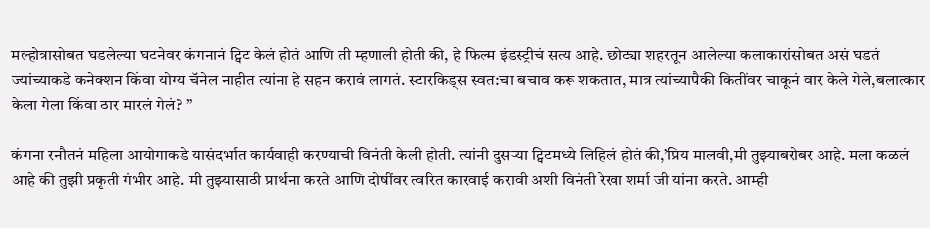मल्होत्रासोबत घडलेल्या घटनेवर कंगनानं ट्विट केलं होतं आणि ती म्हणाली होती की, हे फिल्म इंडस्ट्रीचं सत्य आहे. छोट्या शहरतून आलेल्या कलाकारांसोबत असं घडतं ज्यांच्याकडे कनेक्शन किंवा योग्य चॅनेल नाहीत त्यांना हे सहन करावं लागतं. स्टारकिड्स स्वत:चा बचाव करू शकतात, मात्र त्यांच्यापैकी कितींवर चाकूनं वार केले गेले,बलात्कार केला गेला किंवा ठार मारलं गेलं? ”

कंगना रनौतनं महिला आयोगाकडे यासंदर्भात कार्यवाही करण्याची विनंती केली होती. त्यांनी दुसर्‍या ट्विटमध्ये लिहिलं होतं की,’प्रिय मालवी,मी तुझ्याबरोबर आहे. मला कळलं आहे की तुझी प्रकृती गंभीर आहे. मी तुझ्यासाठी प्रार्थना करते आणि दोषींवर त्वरित कारवाई करावी अशी विनंती रेखा शर्मा जी यांना करते. आम्ही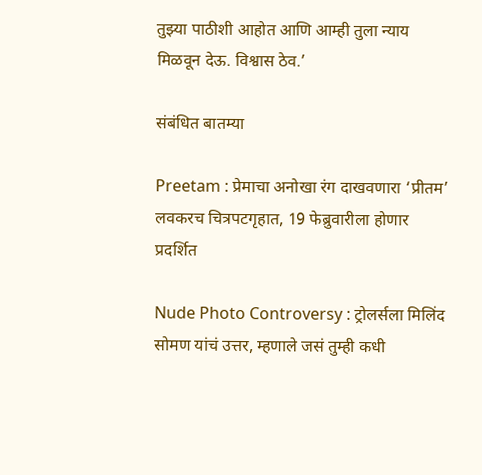तुझ्या पाठीशी आहोत आणि आम्ही तुला न्याय मिळवून देऊ. विश्वास ठेव.’

संबंधित बातम्या

Preetam : प्रेमाचा अनोखा रंग दाखवणारा ‘प्रीतम’ लवकरच चित्रपटगृहात, 19 फेब्रुवारीला होणार प्रदर्शित

Nude Photo Controversy : ट्रोलर्सला मिलिंद सोमण यांचं उत्तर, म्हणाले जसं तुम्ही कधी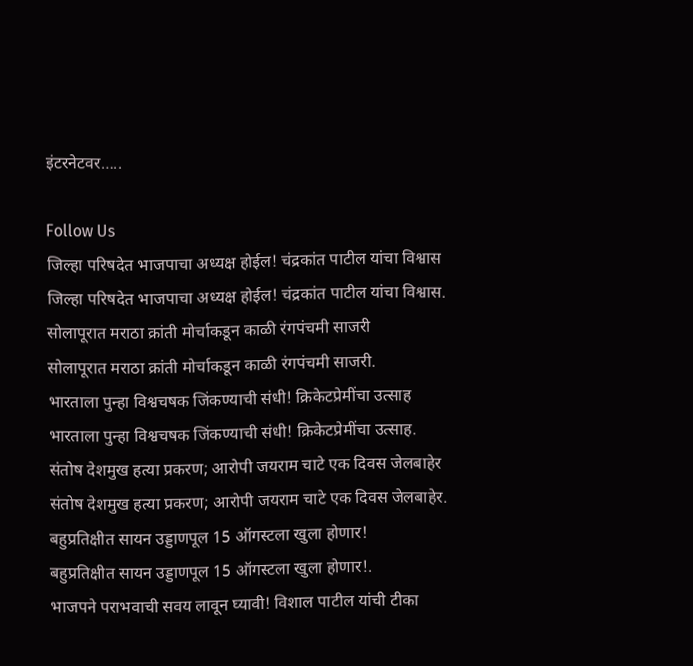इंटरनेटवर…..

Follow Us
जिल्हा परिषदेत भाजपाचा अध्यक्ष होईल! चंद्रकांत पाटील यांचा विश्वास
जिल्हा परिषदेत भाजपाचा अध्यक्ष होईल! चंद्रकांत पाटील यांचा विश्वास.
सोलापूरात मराठा क्रांती मोर्चाकडून काळी रंगपंचमी साजरी
सोलापूरात मराठा क्रांती मोर्चाकडून काळी रंगपंचमी साजरी.
भारताला पुन्हा विश्वचषक जिंकण्याची संधी! क्रिकेटप्रेमींचा उत्साह
भारताला पुन्हा विश्वचषक जिंकण्याची संधी! क्रिकेटप्रेमींचा उत्साह.
संतोष देशमुख हत्या प्रकरण; आरोपी जयराम चाटे एक दिवस जेलबाहेर
संतोष देशमुख हत्या प्रकरण; आरोपी जयराम चाटे एक दिवस जेलबाहेर.
बहुप्रतिक्षीत सायन उड्डाणपूल 15 ऑगस्टला खुला होणार!
बहुप्रतिक्षीत सायन उड्डाणपूल 15 ऑगस्टला खुला होणार!.
भाजपने पराभवाची सवय लावून घ्यावी! विशाल पाटील यांची टीका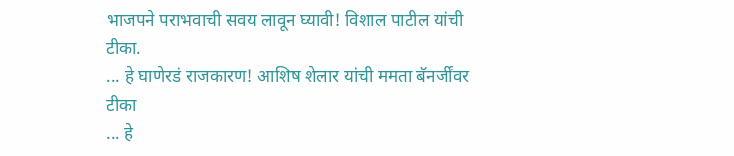भाजपने पराभवाची सवय लावून घ्यावी! विशाल पाटील यांची टीका.
... हे घाणेरडं राजकारण! आशिष शेलार यांची ममता बॅनर्जींवर टीका
... हे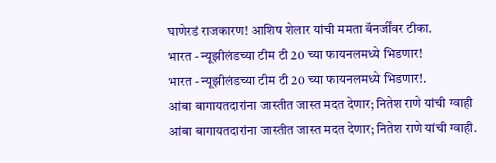घाणेरडं राजकारण! आशिष शेलार यांची ममता बॅनर्जींवर टीका.
भारत - न्यूझीलंडच्या टीम टी 20 च्या फायनलमध्ये भिडणार!
भारत - न्यूझीलंडच्या टीम टी 20 च्या फायनलमध्ये भिडणार!.
आंबा बागायतदारांना जास्तीत जास्त मदत देणार; नितेश राणे यांची ग्वाही
आंबा बागायतदारांना जास्तीत जास्त मदत देणार; नितेश राणे यांची ग्वाही.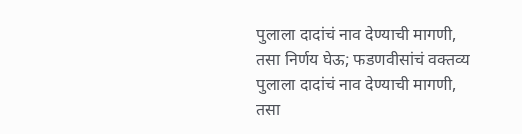पुलाला दादांचं नाव देण्याची मागणी, तसा निर्णय घेऊ; फडणवीसांचं वक्तव्य
पुलाला दादांचं नाव देण्याची मागणी, तसा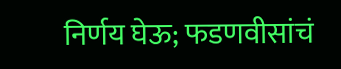निर्णय घेऊ; फडणवीसांचं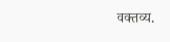वक्तव्य.